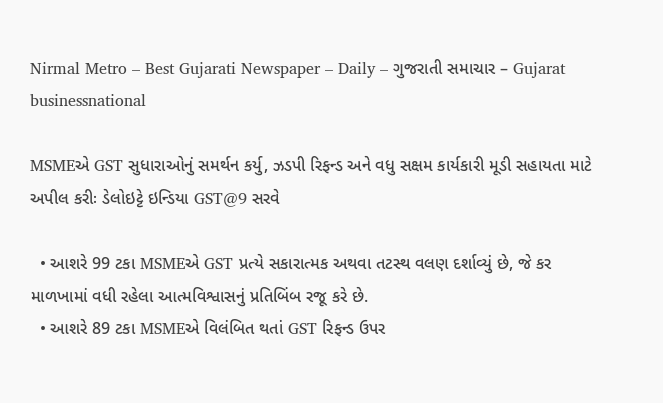Nirmal Metro – Best Gujarati Newspaper – Daily – ગુજરાતી સમાચાર – Gujarat
businessnational

MSMEએ GST સુધારાઓનું સમર્થન કર્યુ, ઝડપી રિફન્ડ અને વધુ સક્ષમ કાર્યકારી મૂડી સહાયતા માટે અપીલ કરીઃ ડેલોઇટ્ટે ઇન્ડિયા GST@9 સરવે

  • આશરે 99 ટકા MSMEએ GST પ્રત્યે સકારાત્મક અથવા તટસ્થ વલણ દર્શાવ્યું છે, જે કર માળખામાં વધી રહેલા આત્મવિશ્વાસનું પ્રતિબિંબ રજૂ કરે છે.
  • આશરે 89 ટકા MSMEએ વિલંબિત થતાં GST રિફન્ડ ઉપર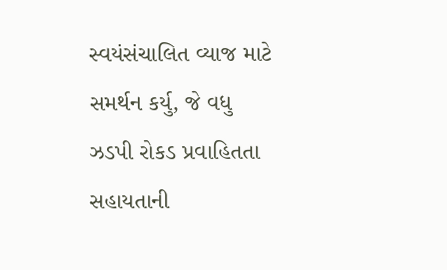સ્વયંસંચાલિત વ્યાજ માટે સમર્થન કર્યુ, જે વધુ ઝડપી રોકડ પ્રવાહિતતા સહાયતાની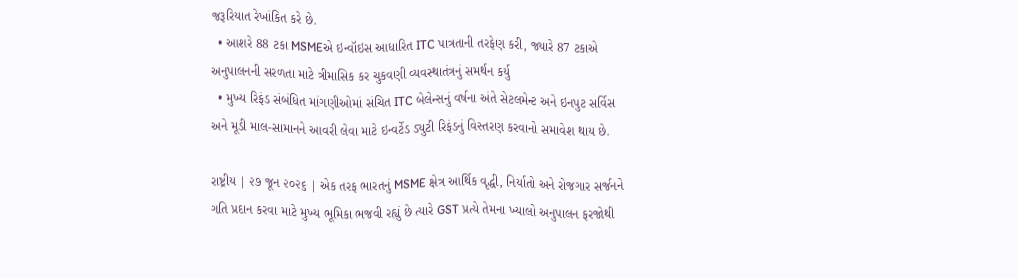જરૂરિયાત રેખાંકિત કરે છે.
  • આશરે 88 ટકા MSMEએ ઇન્વૉઇસ આધારિત ITC પાત્રતાની તરફેણ કરી, જ્યારે 87 ટકાએ અનુપાલનની સરળતા માટે ત્રીમાસિક કર ચુકવણી વ્યવસ્થાતંત્રનું સમર્થન કર્યુ
  • મુખ્ય રિફંડ સંબંધિત માંગણીઓમાં સંચિત ITC બેલેન્સનું વર્ષના અંતે સેટલમેન્ટ અને ઇનપુટ સર્વિસ અને મૂડી માલ-સામાનને આવરી લેવા માટે ઇન્વર્ટેડ ડ્યુટી રિફંડનું વિસ્તરણ કરવાનો સમાવેશ થાય છે.

રાષ્ટ્રીય | ૨૭ જૂન ૨૦૨૬ | એક તરફ ભારતનું MSME ક્ષેત્ર આર્થિક વૃદ્ધી, નિર્યાતો અને રોજગાર સર્જનને ગતિ પ્રદાન કરવા માટે મુખ્ય ભૂમિકા ભજવી રહ્યું છે ત્યારે GST પ્રત્યે તેમના ખ્યાલો અનુપાલન ફરજોથી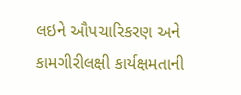લઇને ઔપચારિકરણ અને કામગીરીલક્ષી કાર્યક્ષમતાની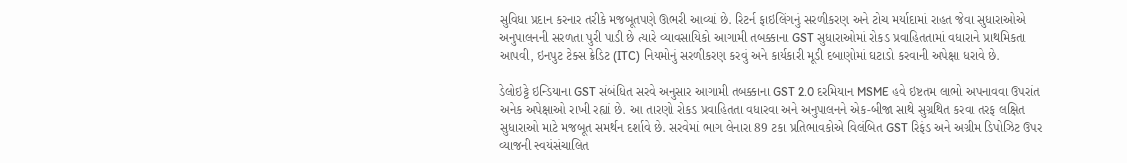સુવિધા પ્રદાન કરનાર તરીકે મજબૂતપણે ઊભરી આવ્યાં છે. રિટર્ન ફાઇલિંગનું સરળીકરણ અને ટોચ મર્યાદામાં રાહત જેવા સુધારાઓએ અનુપાલનની સરળતા પુરી પાડી છે ત્યારે વ્યાવસાયિકો આગામી તબક્કાના GST સુધારાઓમાં રોકડ પ્રવાહિતતામાં વધારાને પ્રાથમિકતા આપવી, ઇનપુટ ટેક્સ ક્રેડિટ (ITC) નિયમોનું સરળીકરણ કરવું અને કાર્યકારી મૂડી દબાણોમાં ઘટાડો કરવાની અપેક્ષા ધરાવે છે.

ડેલોઇટ્ટે ઇન્ડિયાના GST સંબંધિત સરવે અનુસાર આગામી તબક્કાના GST 2.0 દરમિયાન MSME હવે ઇષ્ટતમ લાભો અપનાવવા ઉપરાંત અનેક અપેક્ષાઓ રાખી રહ્યાં છે. આ તારણો રોકડ પ્રવાહિતતા વધારવા અને અનુપાલનને એક-બીજા સાથે સુગ્રથિત કરવા તરફ લક્ષિત સુધારાઓ માટે મજબૂત સમર્થન દર્શાવે છે. સરવેમાં ભાગ લેનારા 89 ટકા પ્રતિભાવકોએ વિલંબિત GST રિફંડ અને અગ્રીમ ડિપોઝિટ ઉપર વ્યાજની સ્વયંસંચાલિત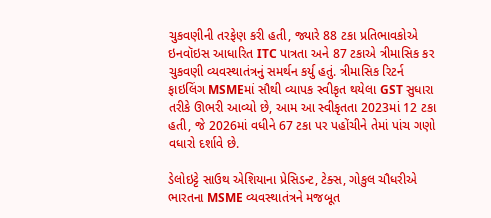ચુકવણીની તરફેણ કરી હતી, જ્યારે 88 ટકા પ્રતિભાવકોએ ઇનવૉઇસ આધારિત ITC પાત્રતા અને 87 ટકાએ ત્રીમાસિક કર ચુકવણી વ્યવસ્થાતંત્રનું સમર્થન કર્યુ હતું. ત્રીમાસિક રિટર્ન ફાઇલિંગ MSMEમાં સૌથી વ્યાપક સ્વીકૃત થયેલા GST સુધારા તરીકે ઊભરી આવ્યો છે, આમ આ સ્વીકૃતતા 2023માં 12 ટકા હતી, જે 2026માં વધીને 67 ટકા પર પહોંચીને તેમાં પાંચ ગણો વધારો દર્શાવે છે.

ડેલોઇટ્ટે સાઉથ એશિયાના પ્રેસિડન્ટ, ટેક્સ, ગોકુલ ચૌધરીએ ભારતના MSME વ્યવસ્થાતંત્રને મજબૂત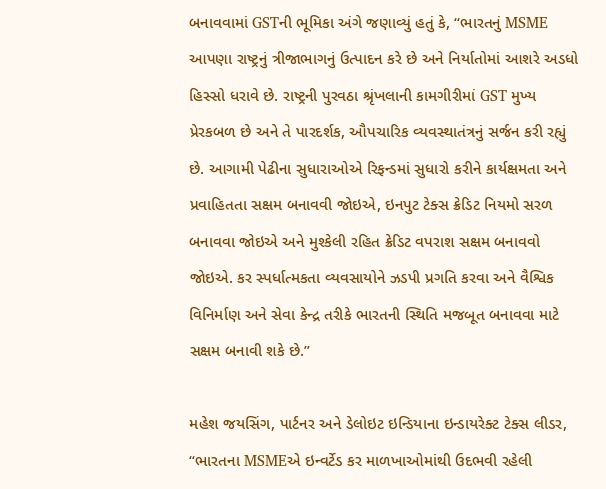બનાવવામાં GSTની ભૂમિકા અંગે જણાવ્યું હતું કે, “ભારતનું MSME આપણા રાષ્ટ્રનું ત્રીજાભાગનું ઉત્પાદન કરે છે અને નિર્યાતોમાં આશરે અડધો હિસ્સો ધરાવે છે. રાષ્ટ્રની પુરવઠા શ્રૃંખલાની કામગીરીમાં GST મુખ્ય પ્રેરકબળ છે અને તે પારદર્શક, ઔપચારિક વ્યવસ્થાતંત્રનું સર્જન કરી રહ્યું છે. આગામી પેઢીના સુધારાઓએ રિફન્ડમાં સુધારો કરીને કાર્યક્ષમતા અને પ્રવાહિતતા સક્ષમ બનાવવી જોઇએ, ઇનપુટ ટેક્સ ક્રેડિટ નિયમો સરળ બનાવવા જોઇએ અને મુશ્કેલી રહિત ક્રેડિટ વપરાશ સક્ષમ બનાવવો જોઇએ. કર સ્પર્ધાત્મકતા વ્યવસાયોને ઝડપી પ્રગતિ કરવા અને વૈશ્વિક વિનિર્માણ અને સેવા કેન્દ્ર તરીકે ભારતની સ્થિતિ મજબૂત બનાવવા માટે સક્ષમ બનાવી શકે છે.”

મહેશ જયસિંગ, પાર્ટનર અને ડેલોઇટ ઇન્ડિયાના ઇન્ડાયરેક્ટ ટેક્સ લીડર, “ભારતના MSMEએ ઇન્વર્ટેડ કર માળખાઓમાંથી ઉદભવી રહેલી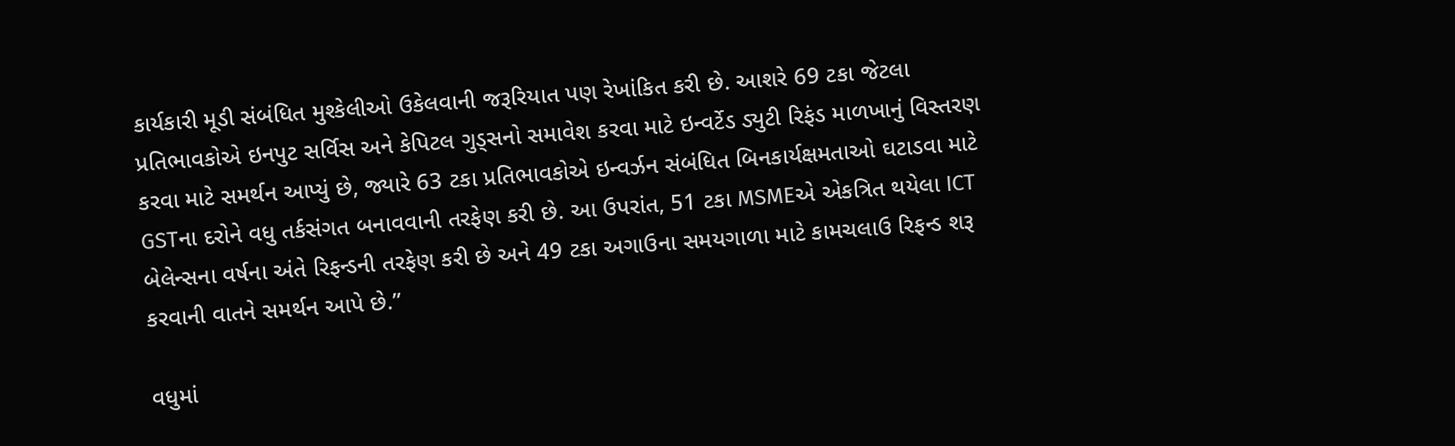કાર્યકારી મૂડી સંબંધિત મુશ્કેલીઓ ઉકેલવાની જરૂરિયાત પણ રેખાંકિત કરી છે. આશરે 69 ટકા જેટલા પ્રતિભાવકોએ ઇનપુટ સર્વિસ અને કેપિટલ ગુડ્સનો સમાવેશ કરવા માટે ઇન્વર્ટેડ ડ્યુટી રિફંડ માળખાનું વિસ્તરણ કરવા માટે સમર્થન આપ્યું છે, જ્યારે 63 ટકા પ્રતિભાવકોએ ઇન્વર્ઝન સંબંધિત બિનકાર્યક્ષમતાઓ ઘટાડવા માટે GSTના દરોને વધુ તર્કસંગત બનાવવાની તરફેણ કરી છે. આ ઉપરાંત, 51 ટકા MSMEએ એકત્રિત થયેલા ICT બેલેન્સના વર્ષના અંતે રિફન્ડની તરફેણ કરી છે અને 49 ટકા અગાઉના સમયગાળા માટે કામચલાઉ રિફન્ડ શરૂ કરવાની વાતને સમર્થન આપે છે.”

વધુમાં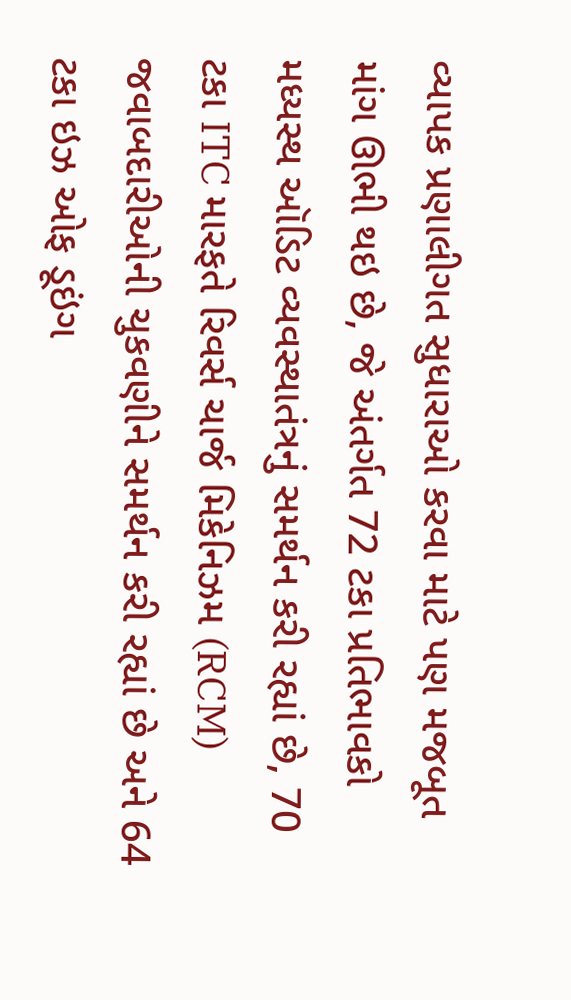વ્યાપક પ્રણાલીગત સુધારાઓ કરવા માટે પણ મજબૂત માંગ ઊભી થઇ છે, જે અંતર્ગત 72 ટકા પ્રતિભાવકો મધ્યસ્થ ઑડિટ વ્યવસ્થાતંત્રનું સમર્થન કરી રહ્યાં છે, 70 ટકા ITC મારફતે રિવર્સ ચાર્જ મિકેનિઝમ (RCM) જવાબદારીઓની ચુકવણીને સમર્થન કરી રહ્યાં છે અને 64 ટકા ઇઝ ઓફ ડૂઇંગ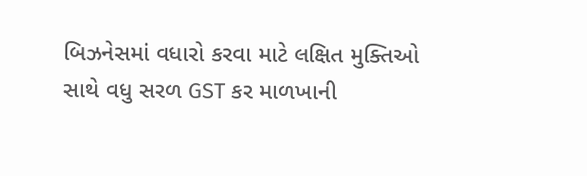બિઝનેસમાં વધારો કરવા માટે લક્ષિત મુક્તિઓ સાથે વધુ સરળ GST કર માળખાની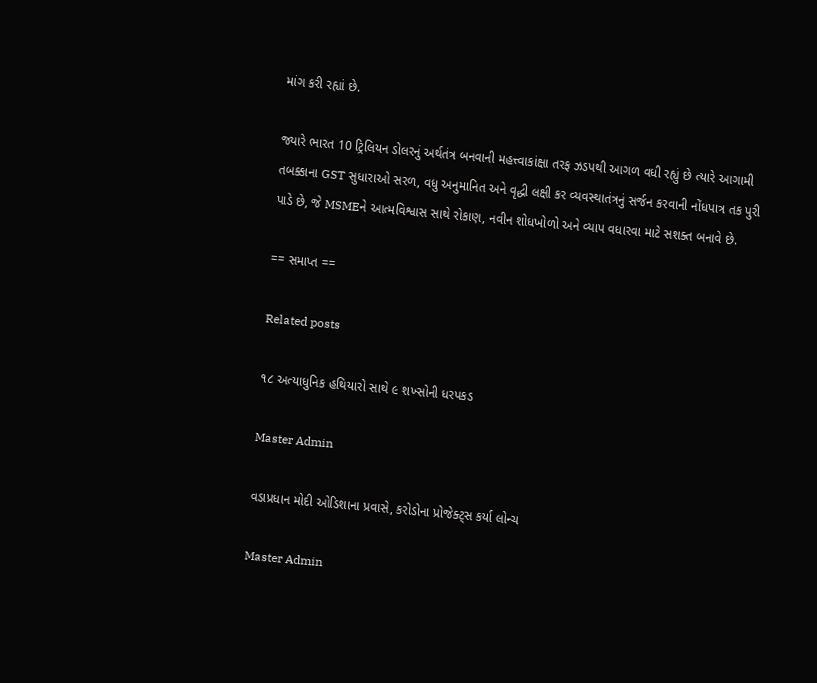માંગ કરી રહ્યાં છે.

જ્યારે ભારત 10 ટ્રિલિયન ડોલરનું અર્થતંત્ર બનવાની મહત્ત્વાકાંક્ષા તરફ ઝડપથી આગળ વધી રહ્યું છે ત્યારે આગામી તબક્કાના GST સુધારાઓ સરળ, વધુ અનુમાનિત અને વૃદ્ધી લક્ષી કર વ્યવસ્થાતંત્રનું સર્જન કરવાની નોંધપાત્ર તક પુરી પાડે છે, જે MSMEને આત્મવિશ્વાસ સાથે રોકાણ, નવીન શોધખોળો અને વ્યાપ વધારવા માટે સશક્ત બનાવે છે.

== સમાપ્ત ==

Related posts

૧૮ અત્યાધુનિક હથિયારો સાથે ૯ શખ્સોની ધરપકડ

Master Admin

વડાપ્રધાન મોદી ઓડિશાના પ્રવાસે, કરોડોના પ્રોજેક્ટ્‌સ કર્યા લોન્ચ

Master Admin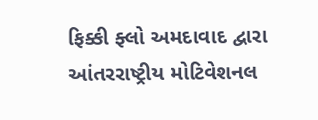ફિક્કી ફ્લો અમદાવાદ દ્વારા આંતરરાષ્ટ્રીય મોટિવેશનલ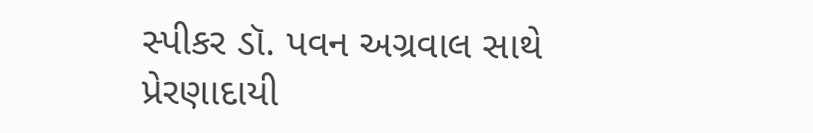સ્પીકર ડૉ. પવન અગ્રવાલ સાથે પ્રેરણાદાયી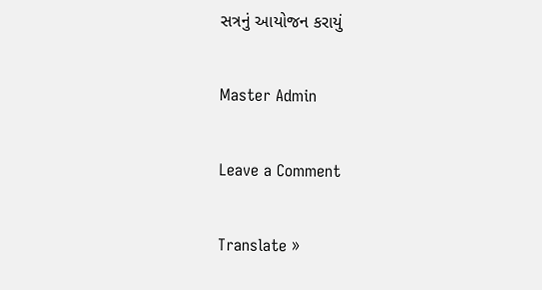સત્રનું આયોજન કરાયું

Master Admin

Leave a Comment

Translate »